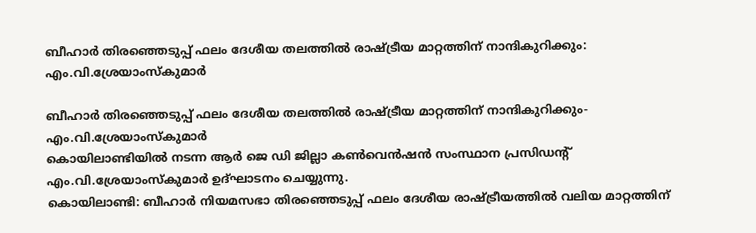ബീഹാര്‍ തിരഞ്ഞെടുപ്പ് ഫലം ദേശീയ തലത്തില്‍ രാഷ്ട്രീയ മാറ്റത്തിന് നാന്ദികുറിക്കും: എം.വി.ശ്രേയാംസ്‌കുമാര്‍

ബീഹാര്‍ തിരഞ്ഞെടുപ്പ് ഫലം ദേശീയ തലത്തില്‍ രാഷ്ട്രീയ മാറ്റത്തിന് നാന്ദികുറിക്കും-എം.വി.ശ്രേയാംസ്‌കുമാര്‍
കൊയിലാണ്ടിയില്‍ നടന്ന ആര്‍ ജെ ഡി ജില്ലാ കണ്‍വെന്‍ഷന്‍ സംസ്ഥാന പ്രസിഡന്റ് എം.വി.ശ്രേയാംസ്‌കുമാര്‍ ഉദ്ഘാടനം ചെയ്യുന്നു.
കൊയിലാണ്ടി: ബീഹാര്‍ നിയമസഭാ തിരഞ്ഞെടുപ്പ് ഫലം ദേശീയ രാഷ്ട്രീയത്തില്‍ വലിയ മാറ്റത്തിന്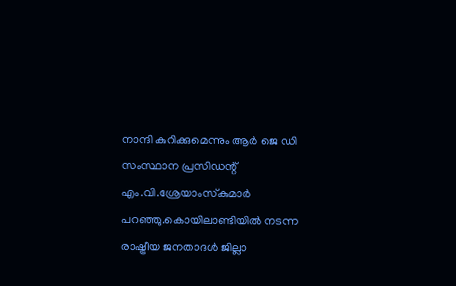നാന്ദി കുറിക്കുമെന്നും ആര്‍ ജെ ഡി സംസ്ഥാന പ്രസിഡന്റ് എം.വി.ശ്രേയാംസ്‌കുമാര്‍ പറഞ്ഞു.കൊയിലാണ്ടിയില്‍ നടന്ന രാഷ്ട്രീയ ജനതാദള്‍ ജില്ലാ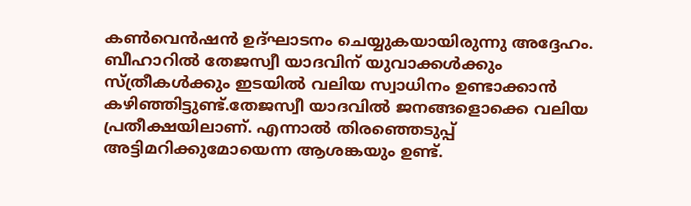കണ്‍വെന്‍ഷന്‍ ഉദ്ഘാടനം ചെയ്യുകയായിരുന്നു അദ്ദേഹം. ബീഹാറില്‍ തേജസ്വീ യാദവിന് യുവാക്കള്‍ക്കും സ്ത്രീകള്‍ക്കും ഇടയില്‍ വലിയ സ്വാധിനം ഉണ്ടാക്കാന്‍ കഴിഞ്ഞിട്ടുണ്ട്.തേജസ്വീ യാദവില്‍ ജനങ്ങളൊക്കെ വലിയ പ്രതീക്ഷയിലാണ്. എന്നാല്‍ തിരഞ്ഞെടുപ്പ് അട്ടിമറിക്കുമോയെന്ന ആശങ്കയും ഉണ്ട്.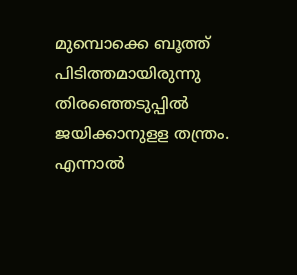മുമ്പൊക്കെ ബൂത്ത് പിടിത്തമായിരുന്നു തിരഞ്ഞെടുപ്പില്‍ ജയിക്കാനുളള തന്ത്രം. എന്നാല്‍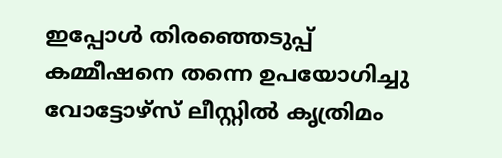ഇപ്പോള്‍ തിരഞ്ഞെടുപ്പ് കമ്മീഷനെ തന്നെ ഉപയോഗിച്ചു വോട്ടോഴ്‌സ് ലീസ്റ്റില്‍ കൃത്രിമം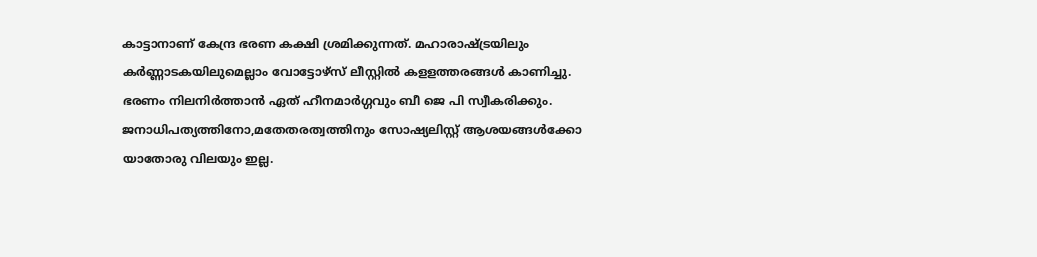കാട്ടാനാണ് കേന്ദ്ര ഭരണ കക്ഷി ശ്രമിക്കുന്നത്. മഹാരാഷ്ട്രയിലും കര്‍ണ്ണാടകയിലുമെല്ലാം വോട്ടോഴ്‌സ് ലീസ്റ്റില്‍ കളളത്തരങ്ങള്‍ കാണിച്ചു. ഭരണം നിലനിര്‍ത്താന്‍ ഏത് ഹീനമാര്‍ഗ്ഗവും ബീ ജെ പി സ്വീകരിക്കും. ജനാധിപത്യത്തിനോ,മതേതരത്വത്തിനും സോഷ്യലിസ്റ്റ് ആശയങ്ങള്‍ക്കോ യാതോരു വിലയും ഇല്ല.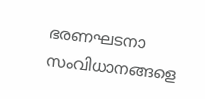ഭരണഘടനാ സംവിധാനങ്ങളെ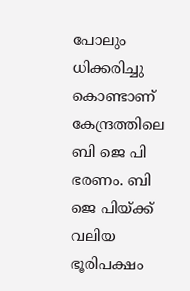പോലും ധിക്കരിച്ചു കൊണ്ടാണ് കേന്ദ്രത്തിലെ ബി ജെ പി ഭരണം. ബി ജെ പിയ്ക്ക് വലിയ ഭൂരിപക്ഷം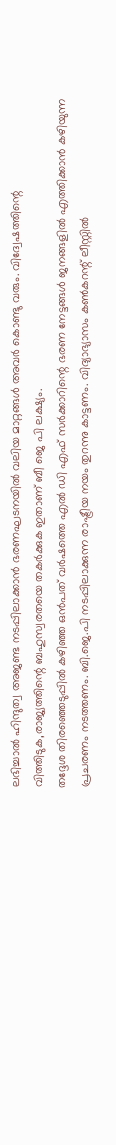ലഭിച്ചാല്‍ ഹിന്ദുത്വ അജണ്ട നടപ്പിലാക്കാന്‍ ഭരണഘടനയില്‍ വലിയ മാറ്റങ്ങള്‍ അവര്‍ കൊണ്ടു വരും. വിദ്വേഷത്തിന്റെ വിത്തിടുക,രാജ്യത്തിന്റെ ബഹുസ്വരതയെ തകര്‍ക്കുക ഇതാണ് ബീ ജെ പി ലക്ഷ്യം.
തദ്ദേശ തിരഞ്ഞെടുപ്പില്‍ കഴിഞ്ഞ ഒന്‍പത് വര്‍ഷത്തെ എല്‍ ഡി എഫ് സര്‍ക്കാറിന്റെ ഭരണ നേട്ടങ്ങള്‍ ജനങ്ങളില്‍ എത്തിക്കാന്‍ കഴിയുന്ന പ്രചരണം നടത്തണം. ബി.ജെ.പി നടപ്പിലാക്കുന്ന രാഷ്ട്രീയ നയം തുറന്നു കാട്ടണം. വിദ്യാഭ്യാസം കണ്‍കറന്റ് ലീസ്റ്റില്‍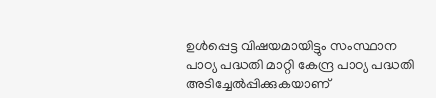ഉള്‍പ്പെട്ട വിഷയമായിട്ടും സംസ്ഥാന പാഠ്യ പദ്ധതി മാറ്റി കേന്ദ്ര പാഠ്യ പദ്ധതി അടിച്ചേല്‍പ്പിക്കുകയാണ്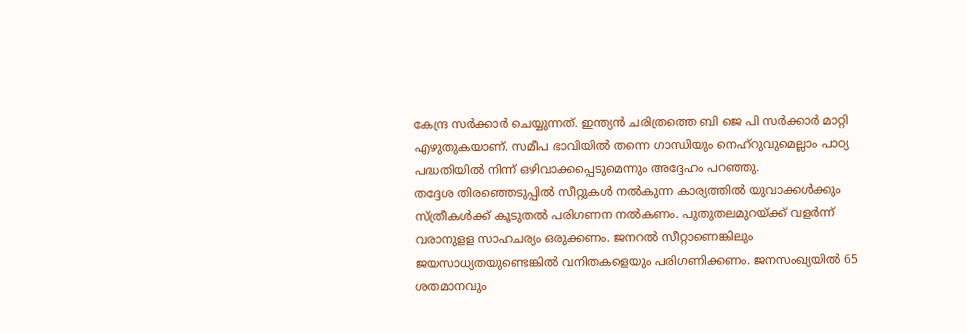കേന്ദ്ര സര്‍ക്കാര്‍ ചെയ്യുന്നത്. ഇന്ത്യന്‍ ചരിത്രത്തെ ബി ജെ പി സര്‍ക്കാര്‍ മാറ്റി എഴുതുകയാണ്. സമീപ ഭാവിയില്‍ തന്നെ ഗാന്ധിയും നെഹ്‌റുവുമെല്ലാം പാഠ്യ പദ്ധതിയില്‍ നിന്ന് ഒഴിവാക്കപ്പെടുമെന്നും അദ്ദേഹം പറഞ്ഞു.
തദ്ദേശ തിരഞ്ഞെടുപ്പില്‍ സീറ്റുകള്‍ നല്‍കുന്ന കാര്യത്തില്‍ യുവാക്കള്‍ക്കും സ്ത്രീകള്‍ക്ക് കൂടുതല്‍ പരിഗണന നല്‍കണം. പുതുതലമുറയ്ക്ക് വളര്‍ന്ന് വരാനുളള സാഹചര്യം ഒരുക്കണം. ജനറല്‍ സീറ്റാണെങ്കിലും ജയസാധ്യതയുണ്ടെങ്കില്‍ വനിതകളെയും പരിഗണിക്കണം. ജനസംഖ്യയില്‍ 65 ശതമാനവും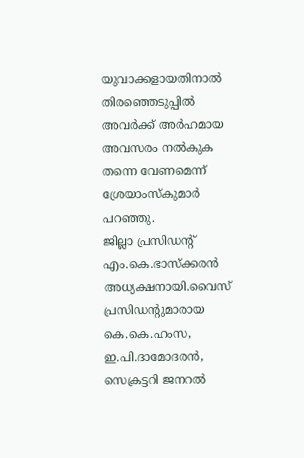യുവാക്കളായതിനാല്‍ തിരഞ്ഞെടുപ്പില്‍ അവര്‍ക്ക് അര്‍ഹമായ അവസരം നല്‍കുക തന്നെ വേണമെന്ന് ശ്രേയാംസ്‌കുമാര്‍ പറഞ്ഞു.
ജില്ലാ പ്രസിഡന്റ് എം.കെ.ഭാസ്‌ക്കരന്‍ അധ്യക്ഷനായി.വൈസ് പ്രസിഡന്റുമാരായ കെ.കെ.ഹംസ, ഇ.പി.ദാമോദരന്‍,
സെക്രട്ടറി ജനറല്‍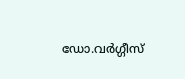ഡോ.വര്‍ഗ്ഗീസ്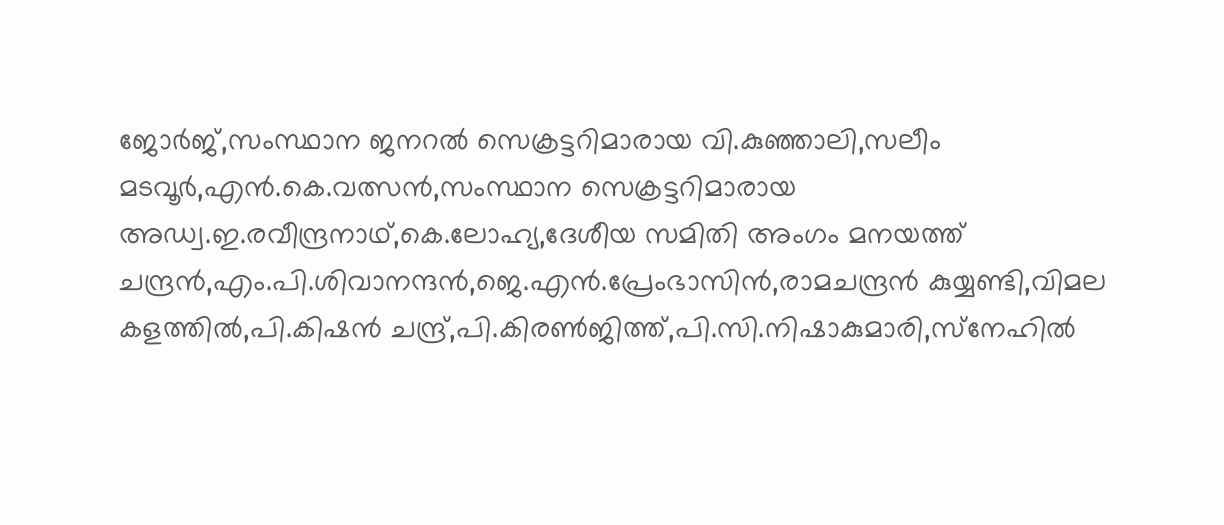ജോര്‍ജ്,സംസ്ഥാന ജനറല്‍ സെക്രട്ടറിമാരായ വി.കുഞ്ഞാലി,സലീം മടവൂര്‍,എന്‍.കെ.വത്സന്‍,സംസ്ഥാന സെക്രട്ടറിമാരായ അഡ്വ.ഇ.രവീന്ദ്രനാഥ്,കെ.ലോഹ്യ,ദേശീയ സമിതി അംഗം മനയത്ത് ചന്ദ്രന്‍,എം.പി.ശിവാനന്ദന്‍,ജെ.എന്‍.പ്രേംഭാസിന്‍,രാമചന്ദ്രന്‍ കുയ്യണ്ടി,വിമല കളത്തില്‍,പി.കിഷന്‍ ചന്ദ്ര്,പി.കിരണ്‍ജിത്ത്,പി.സി.നിഷാകുമാരി,സ്‌നേഹില്‍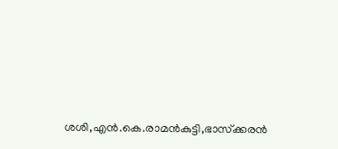ശശി,എന്‍.കെ.രാമന്‍കുട്ടി,ഭാസ്‌ക്കരന്‍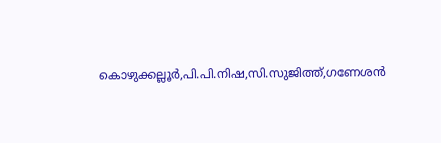കൊഴുക്കല്ലൂര്‍,പി.പി.നിഷ,സി.സുജിത്ത്,ഗണേശന്‍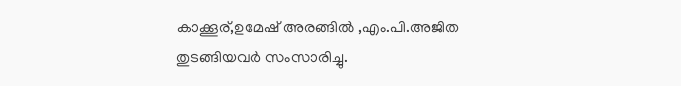കാക്കൂര്,ഉമേഷ് അരങ്ങില്‍ ,എം.പി.അജിത തുടങ്ങിയവര്‍ സംസാരിച്ചു.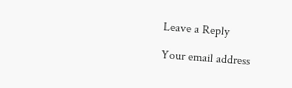Leave a Reply

Your email address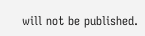will not be published.